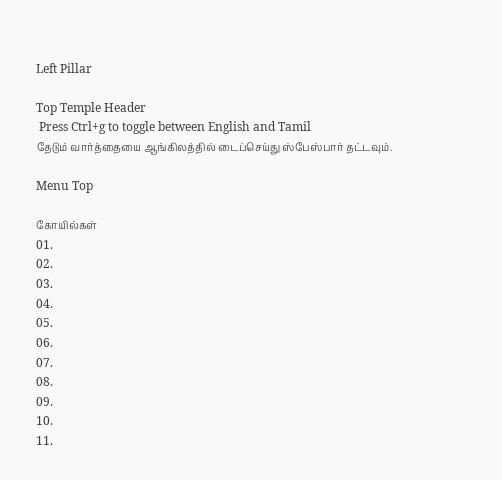Left Pillar

Top Temple Header
 Press Ctrl+g to toggle between English and Tamil
தேடும் வார்த்தையை ஆங்கிலத்தில் டைப்செய்து ஸ்பேஸ்பார் தட்டவும்.

Menu Top

கோயில்கள்
01.
02.
03.
04.
05.
06.
07.
08.
09.
10.
11.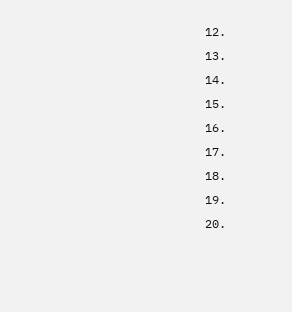12.
13.
14.
15.
16.
17.
18.
19.
20.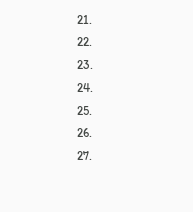21.
22.
23.
24.
25.
26.
27.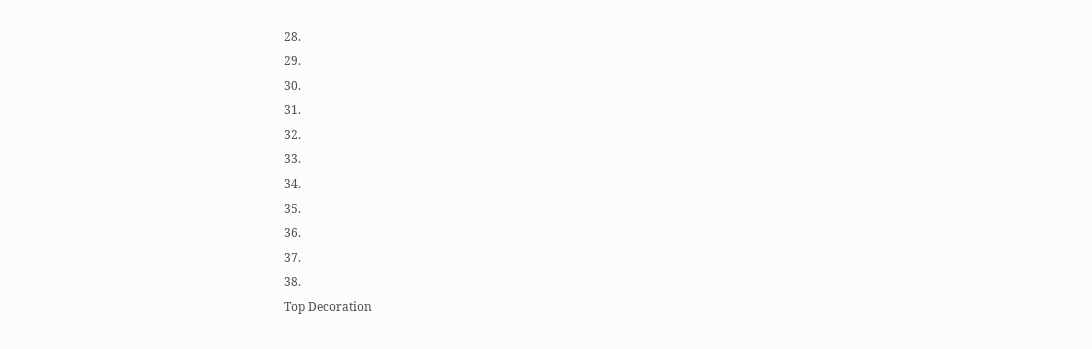28.
29.
30.
31.
32.
33.
34.
35.
36.
37.
38.
Top Decoration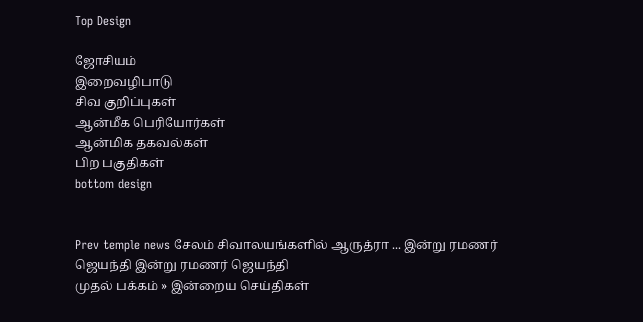Top Design

ஜோசியம்
இறைவழிபாடு
சிவ குறிப்புகள்
ஆன்மீக பெரியோர்கள்
ஆன்மிக தகவல்கள்
பிற பகுதிகள்
bottom design


Prev temple news சேலம் சிவாலயங்களில் ஆருத்ரா ... இன்று ரமணர் ஜெயந்தி இன்று ரமணர் ஜெயந்தி
முதல் பக்கம் » இன்றைய செய்திகள்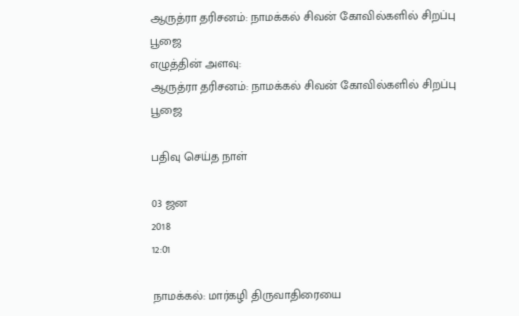ஆருத்ரா தரிசனம்: நாமக்கல் சிவன் கோவில்களில் சிறப்பு பூஜை
எழுத்தின் அளவு:
ஆருத்ரா தரிசனம்: நாமக்கல் சிவன் கோவில்களில் சிறப்பு பூஜை

பதிவு செய்த நாள்

03 ஜன
2018
12:01

நாமக்கல்: மார்கழி திருவாதிரையை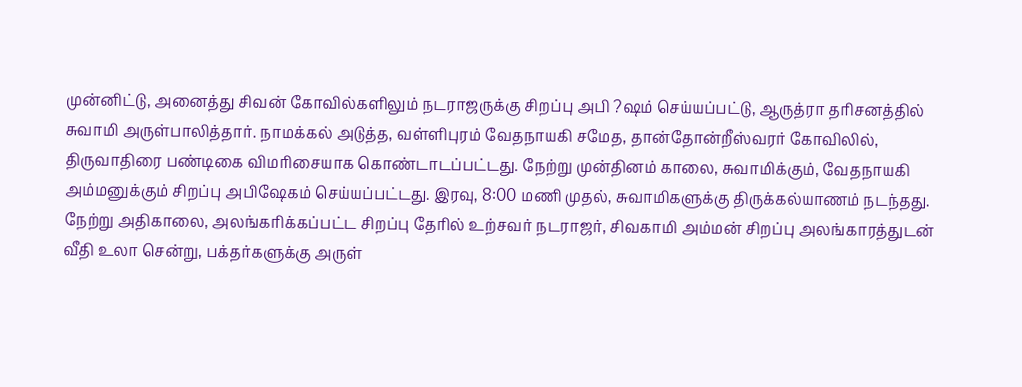முன்னிட்டு, அனைத்து சிவன் கோவில்களிலும் நடராஜருக்கு சிறப்பு அபி ?ஷம் செய்யப்பட்டு, ஆருத்ரா தரிசனத்தில் சுவாமி அருள்பாலித்தார். நாமக்கல் அடுத்த, வள்ளிபுரம் வேதநாயகி சமேத, தான்தோன்றீஸ்வரர் கோவிலில், திருவாதிரை பண்டிகை விமரிசையாக கொண்டாடப்பட்டது. நேற்று முன்தினம் காலை, சுவாமிக்கும், வேதநாயகி அம்மனுக்கும் சிறப்பு அபிஷேகம் செய்யப்பட்டது. இரவு, 8:00 மணி முதல், சுவாமிகளுக்கு திருக்கல்யாணம் நடந்தது. நேற்று அதிகாலை, அலங்கரிக்கப்பட்ட சிறப்பு தேரில் உற்சவர் நடராஜர், சிவகாமி அம்மன் சிறப்பு அலங்காரத்துடன் வீதி உலா சென்று, பக்தர்களுக்கு அருள்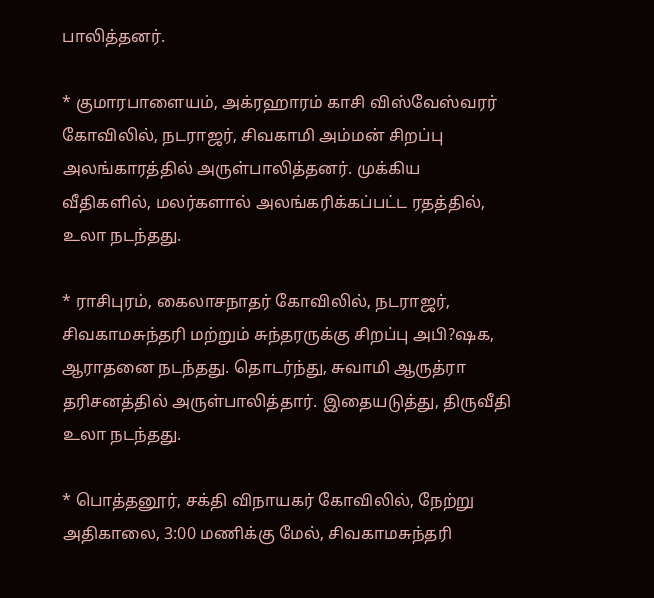பாலித்தனர்.

* குமாரபாளையம், அக்ரஹாரம் காசி விஸ்வேஸ்வரர் கோவிலில், நடராஜர், சிவகாமி அம்மன் சிறப்பு அலங்காரத்தில் அருள்பாலித்தனர். முக்கிய வீதிகளில், மலர்களால் அலங்கரிக்கப்பட்ட ரதத்தில், உலா நடந்தது.

* ராசிபுரம், கைலாசநாதர் கோவிலில், நடராஜர், சிவகாமசுந்தரி மற்றும் சுந்தரருக்கு சிறப்பு அபி?ஷக, ஆராதனை நடந்தது. தொடர்ந்து, சுவாமி ஆருத்ரா தரிசனத்தில் அருள்பாலித்தார். இதையடுத்து, திருவீதி உலா நடந்தது.

* பொத்தனூர், சக்தி விநாயகர் கோவிலில், நேற்று அதிகாலை, 3:00 மணிக்கு மேல், சிவகாமசுந்தரி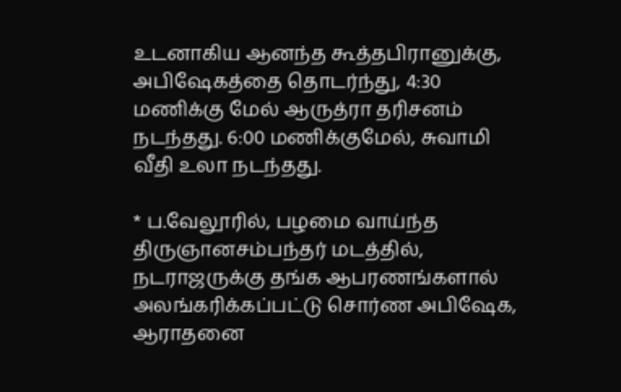உடனாகிய ஆனந்த கூத்தபிரானுக்கு, அபிஷேகத்தை தொடர்ந்து, 4:30 மணிக்கு மேல் ஆருத்ரா தரிசனம் நடந்தது. 6:00 மணிக்குமேல், சுவாமி வீதி உலா நடந்தது.

* ப.வேலூரில், பழமை வாய்ந்த திருஞானசம்பந்தர் மடத்தில், நடராஜருக்கு தங்க ஆபரணங்களால் அலங்கரிக்கப்பட்டு சொர்ண அபிஷேக, ஆராதனை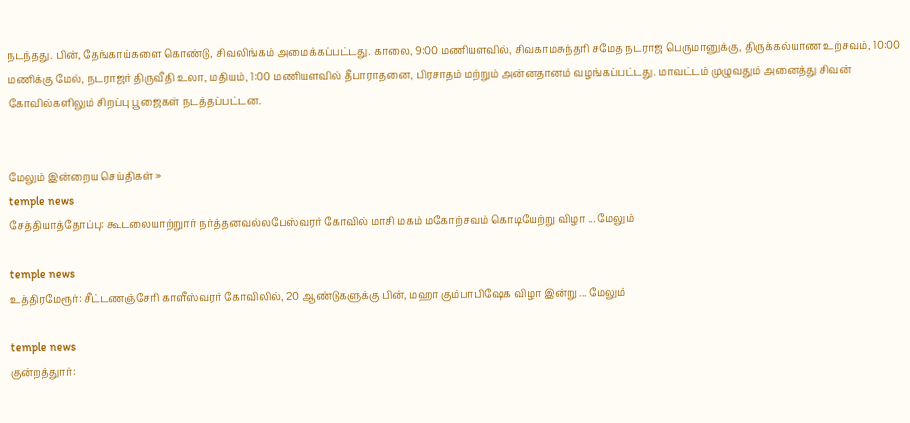நடந்தது. பின், தேங்காய்களை கொண்டு, சிவலிங்கம் அமைக்கப்பட்டது. காலை, 9:00 மணியளவில், சிவகாமசுந்தரி சமேத நடராஜ பெருமானுக்கு, திருக்கல்யாண உற்சவம், 10:00 மணிக்கு மேல், நடராஜர் திருவீதி உலா, மதியம், 1:00 மணியளவில் தீபாராதனை, பிரசாதம் மற்றும் அன்னதானம் வழங்கப்பட்டது. மாவட்டம் முழுவதும் அனைத்து சிவன் கோவில்களிலும் சிறப்பு பூஜைகள் நடத்தப்பட்டன.


மேலும் இன்றைய செய்திகள் »
temple news
சேத்தியாத்தோப்பு: கூடலையாற்றுார் நர்த்தனவல்லபேஸ்வரர் கோவில் மாசி மகம் மகோற்சவம் கொடியேற்று விழா ... மேலும்

temple news
உத்திரமேரூர்: சீட்டணஞ்சேரி காளீஸ்வரர் கோவிலில், 20 ஆண்டுகளுக்கு பின், மஹா கும்பாபிஷேக விழா இன்று ... மேலும்

temple news
குன்றத்துார்: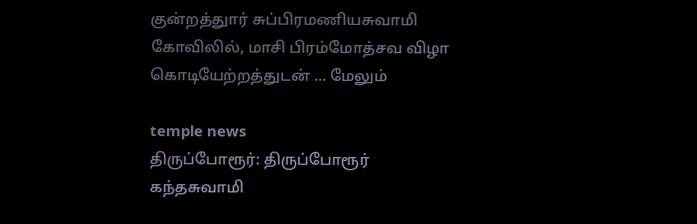குன்றத்துார் சுப்பிரமணியசுவாமி கோவிலில், மாசி பிரம்மோத்சவ விழா கொடியேற்றத்துடன் ... மேலும்

temple news
திருப்போரூர்: திருப்போரூர் கந்தசுவாமி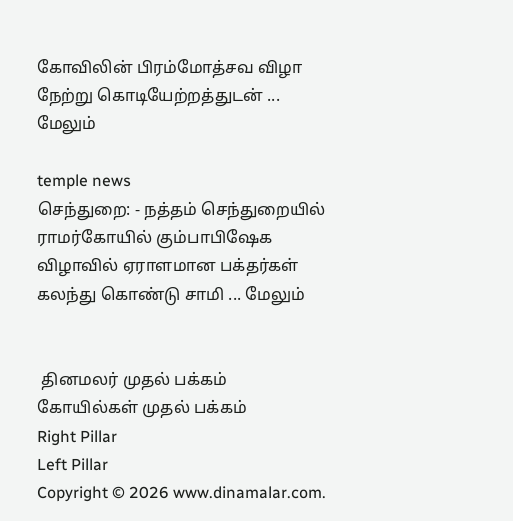கோவிலின் பிரம்மோத்சவ விழா நேற்று கொடியேற்றத்துடன் ... மேலும்

temple news
செந்துறை: - நத்தம் செந்துறையில் ராமர்கோயில் கும்பாபிஷேக விழாவில் ஏராளமான பக்தர்கள் கலந்து கொண்டு சாமி ... மேலும்


 தினமலர் முதல் பக்கம்   கோயில்கள் முதல் பக்கம்
Right Pillar
Left Pillar
Copyright © 2026 www.dinamalar.com.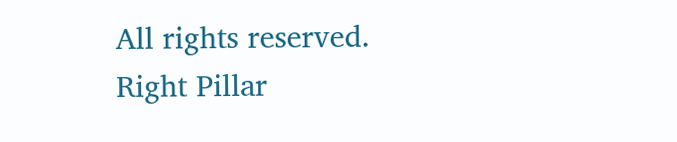All rights reserved.
Right Pillar